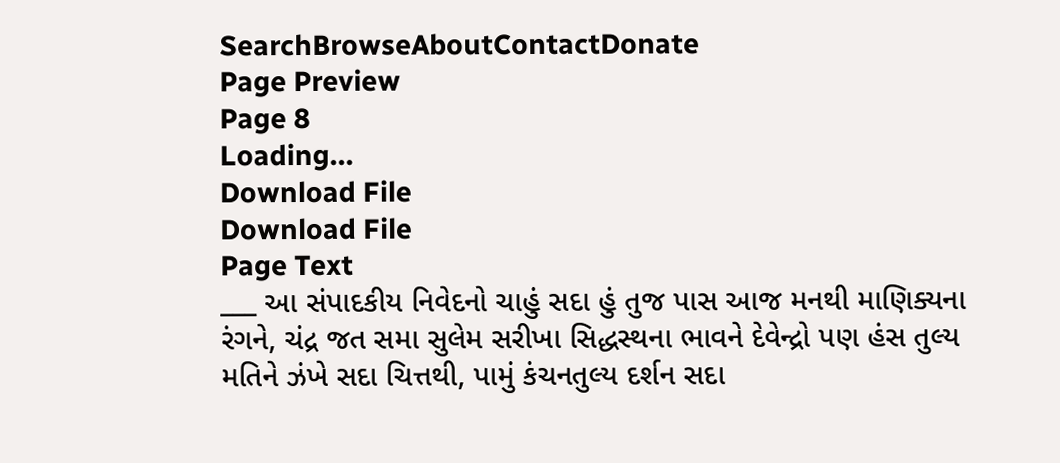SearchBrowseAboutContactDonate
Page Preview
Page 8
Loading...
Download File
Download File
Page Text
___ આ સંપાદકીય નિવેદનો ચાહું સદા હું તુજ પાસ આજ મનથી માણિક્યના રંગને, ચંદ્ર જત સમા સુલેમ સરીખા સિદ્ધસ્થના ભાવને દેવેન્દ્રો પણ હંસ તુલ્ય મતિને ઝંખે સદા ચિત્તથી, પામું કંચનતુલ્ય દર્શન સદા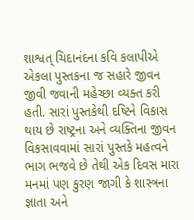શાશ્વત્ ચિદાનંદના કવિ કલાપીએ એકલા પુસ્તકના જ સહારે જીવન જીવી જવાની મહેચ્છા વ્યક્ત કરી હતી. સારાં પુસ્તકેથી દષ્ટિને વિકાસ થાય છે રાષ્ટ્રના અને વ્યક્તિના જીવન વિકસાવવામાં સારાં પુસ્તકે મહત્વને ભાગ ભજવે છે તેથી એક દિવસ મારા મનમાં પણ કુરણ જાગી કે શાસ્ત્રના જ્ઞાતા અને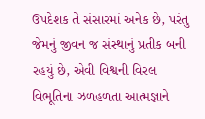ઉપદેશક તે સંસારમાં અનેક છે, પરંતુ જેમનું જીવન જ સંસ્થાનું પ્રતીક બની રહયું છે, એવી વિશ્વની વિરલ વિભૂતિના ઝળહળતા આત્મજ્ઞાને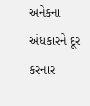અનેકના અંધકારને દૂર કરનાર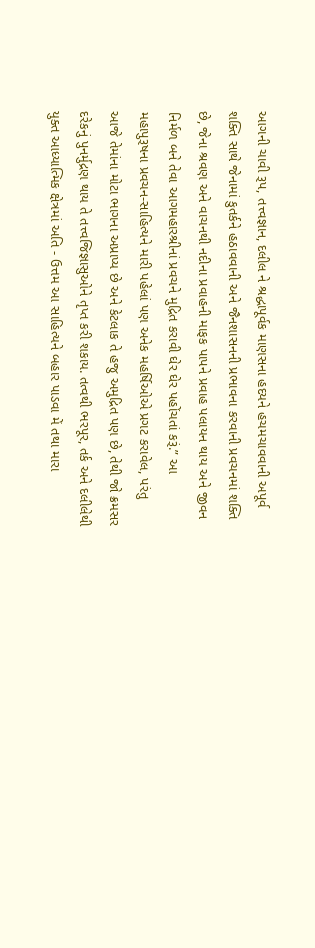આગની ચાવી રૂપ, તત્ત્વજ્ઞાન, દલીલ ને શ્રદ્ધાપૂર્વક માણસના હદયને હચમચાવવાની અપૂર્વ શક્તિ સાથે જેનામાં કુતર્કને હઠાવવાની અને જૈનશાસનની પ્રભાવના કરવાની પ્રવચનમાં શક્તિ છે, જેના શ્રવણ અને વાચનથી નદીના પ્રવાહની માફક પાપને પ્રવાહ પલાયન થાય અને જીવન નિર્મળ બને તેવા આગમહારશ્રીનાં પ્રવચને મુદ્રિત કરાવી ઘેર ઘેર પહોંચતાં કરૂં.” આ મહાપુરૂષના પ્રવચન-સાહિત્યને મારી પહેલાં પણ અનેક મહર્ષિઓએ પ્રગટ કરાવેલ, પરંતુ આજે તેમાંના મોટા ભાગના અપ્રાપ્ય છે અને કેટલાક તે હજુ અમુદ્રિત પણ છે, તેથી જો ક્રમસર દરેકનું પુનર્મુદ્રણ થાય તે તત્ત્વજિજ્ઞાસુઓને તૃપ્ત કરી શકાય. તત્વથી ભરપૂર, તર્ક અને દલીલેથી યુક્ત આધ્યાત્મિક ક્ષેત્રમાં અતિ - ઉત્તમ આ સાહિત્યને બહાર પાડવા મેં તથા મારા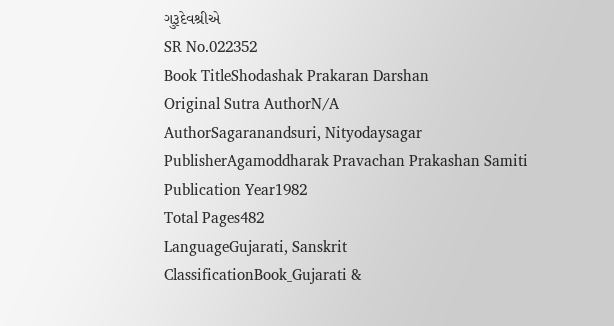ગુરૂદેવશ્રીએ
SR No.022352
Book TitleShodashak Prakaran Darshan
Original Sutra AuthorN/A
AuthorSagaranandsuri, Nityodaysagar
PublisherAgamoddharak Pravachan Prakashan Samiti
Publication Year1982
Total Pages482
LanguageGujarati, Sanskrit
ClassificationBook_Gujarati &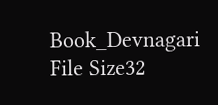Book_Devnagari
File Size32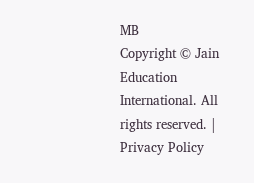MB
Copyright © Jain Education International. All rights reserved. | Privacy Policy